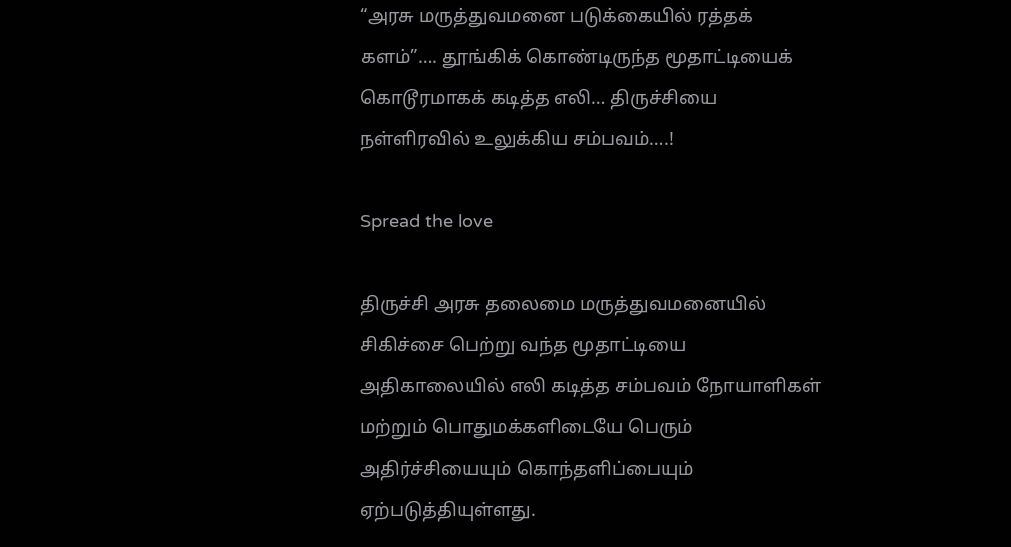“அரசு மருத்துவமனை படுக்கையில் ரத்தக் களம்”…. தூங்கிக் கொண்டிருந்த மூதாட்டியைக் கொடூரமாகக் கடித்த எலி… திருச்சியை நள்ளிரவில் உலுக்கிய சம்பவம்….!

Spread the love

திருச்சி அரசு தலைமை மருத்துவமனையில் சிகிச்சை பெற்று வந்த மூதாட்டியை அதிகாலையில் எலி கடித்த சம்பவம் நோயாளிகள் மற்றும் பொதுமக்களிடையே பெரும் அதிர்ச்சியையும் கொந்தளிப்பையும் ஏற்படுத்தியுள்ளது.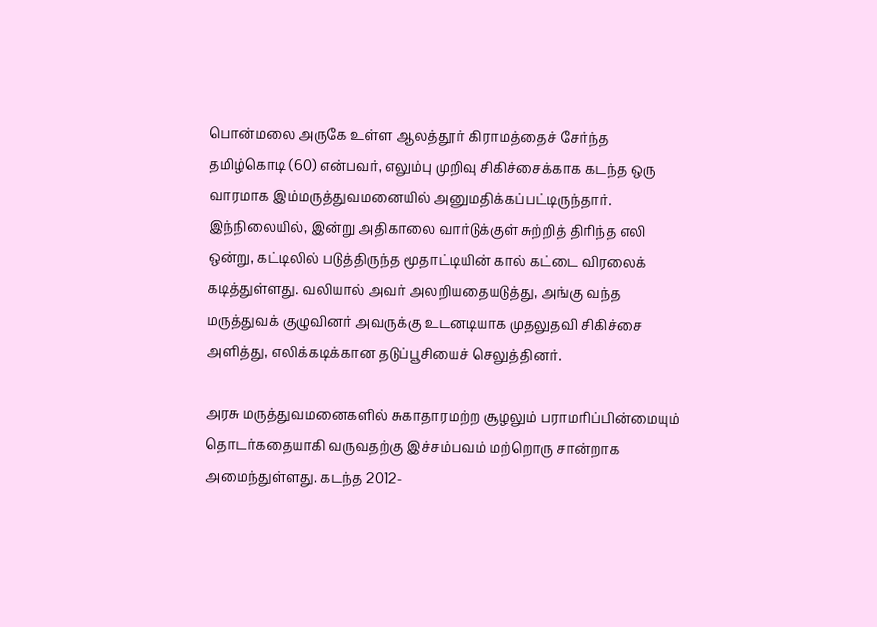பொன்மலை அருகே உள்ள ஆலத்தூர் கிராமத்தைச் சேர்ந்த தமிழ்கொடி (60) என்பவர், எலும்பு முறிவு சிகிச்சைக்காக கடந்த ஒரு வாரமாக இம்மருத்துவமனையில் அனுமதிக்கப்பட்டிருந்தார். இந்நிலையில், இன்று அதிகாலை வார்டுக்குள் சுற்றித் திரிந்த எலி ஒன்று, கட்டிலில் படுத்திருந்த மூதாட்டியின் கால் கட்டை விரலைக் கடித்துள்ளது. வலியால் அவர் அலறியதையடுத்து, அங்கு வந்த மருத்துவக் குழுவினர் அவருக்கு உடனடியாக முதலுதவி சிகிச்சை அளித்து, எலிக்கடிக்கான தடுப்பூசியைச் செலுத்தினர்.

அரசு மருத்துவமனைகளில் சுகாதாரமற்ற சூழலும் பராமரிப்பின்மையும் தொடர்கதையாகி வருவதற்கு இச்சம்பவம் மற்றொரு சான்றாக அமைந்துள்ளது. கடந்த 2012-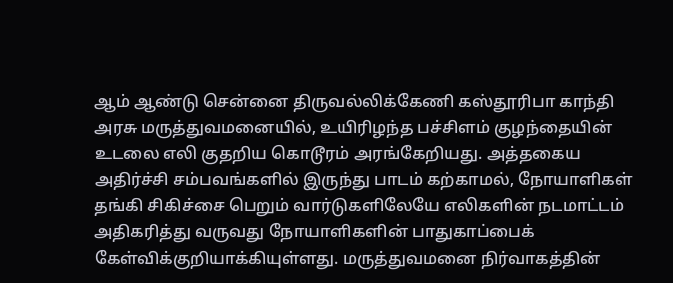ஆம் ஆண்டு சென்னை திருவல்லிக்கேணி கஸ்தூரிபா காந்தி அரசு மருத்துவமனையில், உயிரிழந்த பச்சிளம் குழந்தையின் உடலை எலி குதறிய கொடூரம் அரங்கேறியது. அத்தகைய அதிர்ச்சி சம்பவங்களில் இருந்து பாடம் கற்காமல், நோயாளிகள் தங்கி சிகிச்சை பெறும் வார்டுகளிலேயே எலிகளின் நடமாட்டம் அதிகரித்து வருவது நோயாளிகளின் பாதுகாப்பைக் கேள்விக்குறியாக்கியுள்ளது. மருத்துவமனை நிர்வாகத்தின்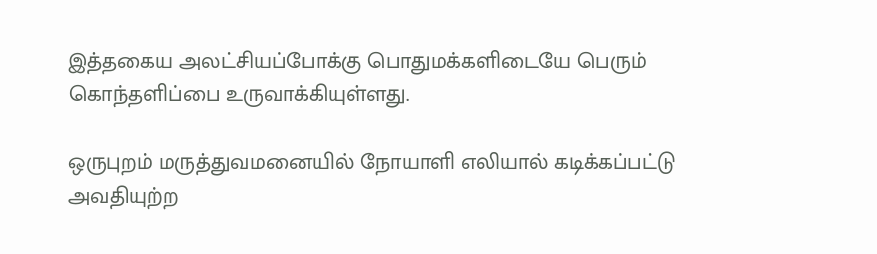இத்தகைய அலட்சியப்போக்கு பொதுமக்களிடையே பெரும் கொந்தளிப்பை உருவாக்கியுள்ளது.

ஒருபுறம் மருத்துவமனையில் நோயாளி எலியால் கடிக்கப்பட்டு அவதியுற்ற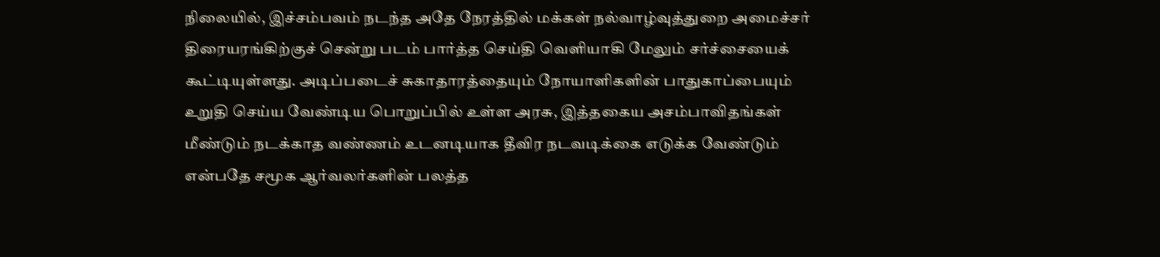நிலையில், இச்சம்பவம் நடந்த அதே நேரத்தில் மக்கள் நல்வாழ்வுத்துறை அமைச்சர் திரையரங்கிற்குச் சென்று படம் பார்த்த செய்தி வெளியாகி மேலும் சர்ச்சையைக் கூட்டியுள்ளது. அடிப்படைச் சுகாதாரத்தையும் நோயாளிகளின் பாதுகாப்பையும் உறுதி செய்ய வேண்டிய பொறுப்பில் உள்ள அரசு, இத்தகைய அசம்பாவிதங்கள் மீண்டும் நடக்காத வண்ணம் உடனடியாக தீவிர நடவடிக்கை எடுக்க வேண்டும் என்பதே சமூக ஆர்வலர்களின் பலத்த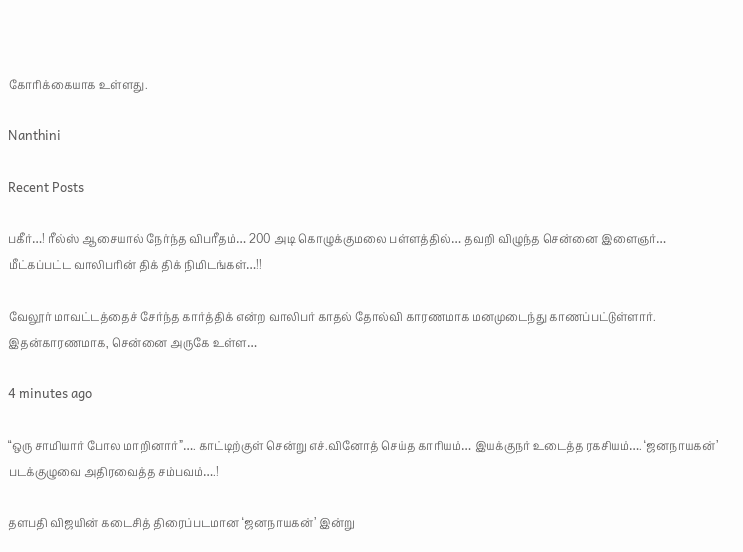கோரிக்கையாக உள்ளது.

Nanthini

Recent Posts

பகீர்…! ரீல்ஸ் ஆசையால் நேர்ந்த விபரீதம்… 200 அடி கொழுக்குமலை பள்ளத்தில்… தவறி விழுந்த சென்னை இளைஞர்… மீட்கப்பட்ட வாலிபரின் திக் திக் நிமிடங்கள்…!!

வேலூர் மாவட்டத்தைச் சேர்ந்த கார்த்திக் என்ற வாலிபர் காதல் தோல்வி காரணமாக மனமுடைந்து காணப்பட்டுள்ளார். இதன்காரணமாக, சென்னை அருகே உள்ள…

4 minutes ago

“ஒரு சாமியார் போல மாறினார்”…. காட்டிற்குள் சென்று எச்.வினோத் செய்த காரியம்… இயக்குநர் உடைத்த ரகசியம்…. ‘ஜனநாயகன்’ படக்குழுவை அதிரவைத்த சம்பவம்….!

தளபதி விஜயின் கடைசித் திரைப்படமான ‘ஜனநாயகன்’ இன்று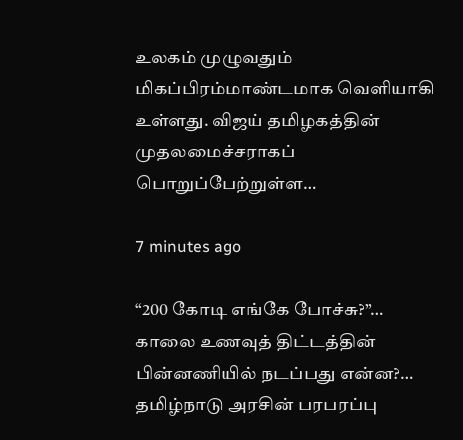உலகம் முழுவதும் மிகப்பிரம்மாண்டமாக வெளியாகி உள்ளது. விஜய் தமிழகத்தின் முதலமைச்சராகப் பொறுப்பேற்றுள்ள…

7 minutes ago

“200 கோடி எங்கே போச்சு?”… காலை உணவுத் திட்டத்தின் பின்னணியில் நடப்பது என்ன?… தமிழ்நாடு அரசின் பரபரப்பு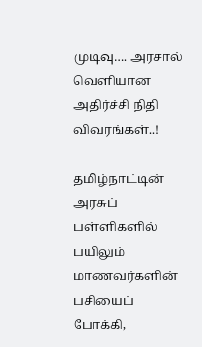முடிவு…. அரசால் வெளியான அதிர்ச்சி நிதி விவரங்கள்..!

தமிழ்நாட்டின் அரசுப் பள்ளிகளில் பயிலும் மாணவர்களின் பசியைப் போக்கி,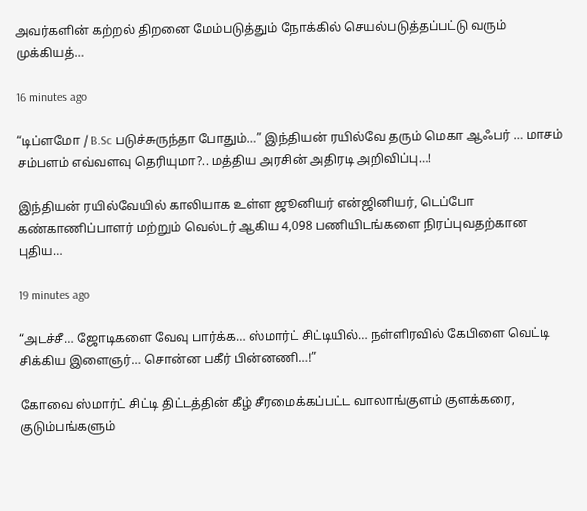அவர்களின் கற்றல் திறனை மேம்படுத்தும் நோக்கில் செயல்படுத்தப்பட்டு வரும் முக்கியத்…

16 minutes ago

“டிப்ளமோ / B.Sc படுச்சுருந்தா போதும்…” இந்தியன் ரயில்வே தரும் மெகா ஆஃபர் … மாசம் சம்பளம் எவ்வளவு தெரியுமா?.. மத்திய அரசின் அதிரடி அறிவிப்பு…!

இந்தியன் ரயில்வேயில் காலியாக உள்ள ஜூனியர் என்ஜினியர், டெப்போ கண்காணிப்பாளர் மற்றும் வெல்டர் ஆகிய 4,098 பணியிடங்களை நிரப்புவதற்கான புதிய…

19 minutes ago

“அடச்சீ… ஜோடிகளை வேவு பார்க்க… ஸ்மார்ட் சிட்டியில்… நள்ளிரவில் கேபிளை வெட்டி சிக்கிய இளைஞர்… சொன்ன பகீர் பின்னணி…!”

கோவை ஸ்மார்ட் சிட்டி திட்டத்தின் கீழ் சீரமைக்கப்பட்ட வாலாங்குளம் குளக்கரை, குடும்பங்களும்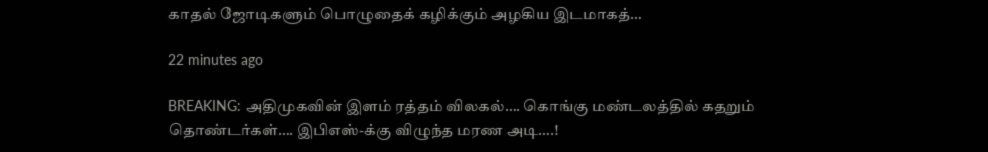காதல் ஜோடிகளும் பொழுதைக் கழிக்கும் அழகிய இடமாகத்…

22 minutes ago

BREAKING: அதிமுகவின் இளம் ரத்தம் விலகல்…. கொங்கு மண்டலத்தில் கதறும் தொண்டர்கள்…. இபிஎஸ்-க்கு விழுந்த மரண அடி….!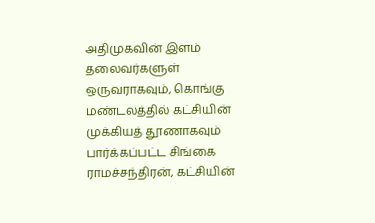அதிமுகவின் இளம் தலைவர்களுள் ஒருவராகவும், கொங்கு மண்டலத்தில் கட்சியின் முக்கியத் தூணாகவும் பார்க்கப்பட்ட சிங்கை ராமச்சந்திரன், கட்சியின்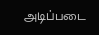அடிப்படை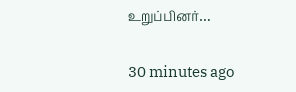உறுப்பினர்…

30 minutes ago